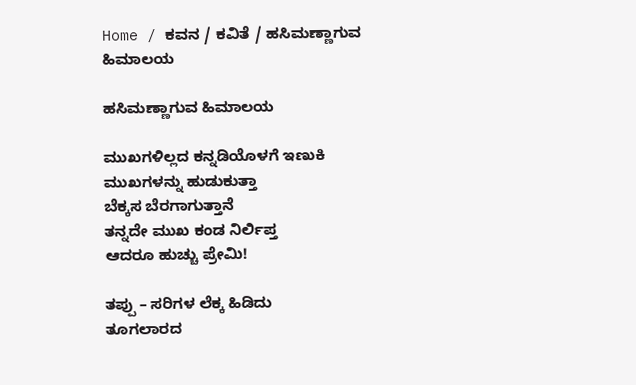Home / ಕವನ / ಕವಿತೆ / ಹಸಿಮಣ್ಣಾಗುವ ಹಿಮಾಲಯ

ಹಸಿಮಣ್ಣಾಗುವ ಹಿಮಾಲಯ

ಮುಖಗಳಿಲ್ಲದ ಕನ್ನಡಿಯೊಳಗೆ ಇಣುಕಿ
ಮುಖಗಳನ್ನು ಹುಡುಕುತ್ತಾ
ಬೆಕ್ಕಸ ಬೆರಗಾಗುತ್ತಾನೆ
ತನ್ನದೇ ಮುಖ ಕಂಡ ನಿರ್ಲಿಪ್ತ
ಆದರೂ ಹುಚ್ಚು ಪ್ರೇಮಿ!

ತಪ್ಪು – ಸರಿಗಳ ಲೆಕ್ಕ ಹಿಡಿದು
ತೂಗಲಾರದ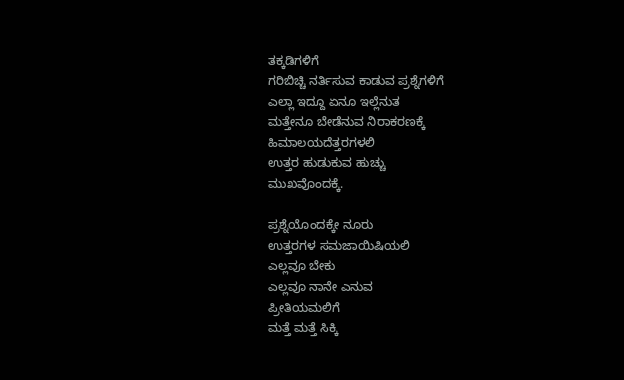ತಕ್ಕಡಿಗಳಿಗೆ
ಗರಿಬಿಚ್ಚಿ ನರ್ತಿಸುವ ಕಾಡುವ ಪ್ರಶ್ನೆಗಳಿಗೆ
ಎಲ್ಲಾ ಇದ್ದೂ ಏನೂ ಇಲ್ಲೆನುತ
ಮತ್ತೇನೂ ಬೇಡೆನುವ ನಿರಾಕರಣಕ್ಕೆ
ಹಿಮಾಲಯದೆತ್ತರಗಳಲಿ
ಉತ್ತರ ಹುಡುಕುವ ಹುಚ್ಚು
ಮುಖವೊಂದಕ್ಕೆ.

ಪ್ರಶ್ನೆಯೊಂದಕ್ಕೇ ನೂರು
ಉತ್ತರಗಳ ಸಮಜಾಯಿಷಿಯಲಿ
ಎಲ್ಲವೂ ಬೇಕು
ಎಲ್ಲವೂ ನಾನೇ ಎನುವ
ಪ್ರೀತಿಯಮಲಿಗೆ
ಮತ್ತೆ ಮತ್ತೆ ಸಿಕ್ಕಿ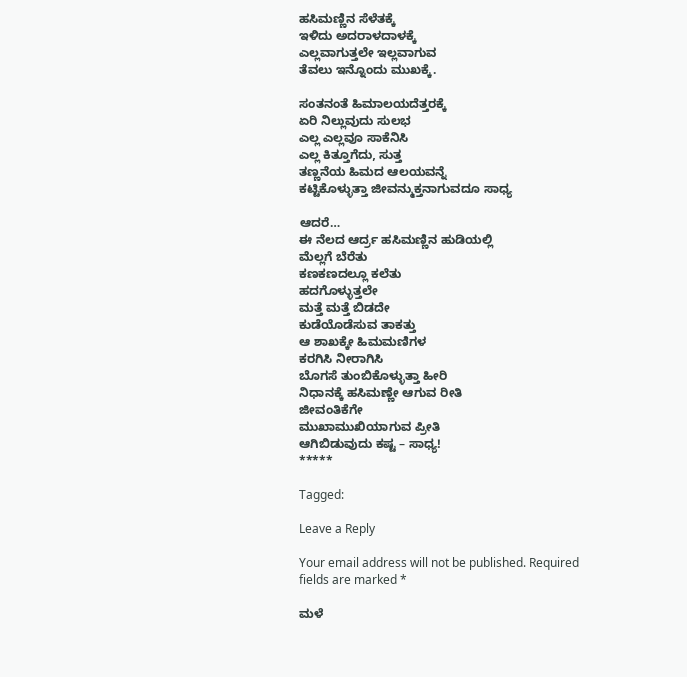ಹಸಿಮಣ್ಣಿನ ಸೆಳೆತಕ್ಕೆ
ಇಳಿದು ಅದರಾಳದಾಳಕ್ಕೆ
ಎಲ್ಲವಾಗುತ್ತಲೇ ಇಲ್ಲವಾಗುವ
ತೆವಲು ಇನ್ನೊಂದು ಮುಖಕ್ಕೆ.

ಸಂತನಂತೆ ಹಿಮಾಲಯದೆತ್ತರಕ್ಕೆ
ಏರಿ ನಿಲ್ಲುವುದು ಸುಲಭ
ಎಲ್ಲ ಎಲ್ಲವೂ ಸಾಕೆನಿಸಿ
ಎಲ್ಲ ಕಿತ್ತೂಗೆದು, ಸುತ್ತ
ತಣ್ಣನೆಯ ಹಿಮದ ಆಲಯವನ್ನೆ
ಕಟ್ಟಿಕೊಳ್ಳುತ್ತಾ ಜೀವನ್ಮುಕ್ತನಾಗುವದೂ ಸಾಧ್ಯ

ಆದರೆ…
ಈ ನೆಲದ ಆರ್ದ್ರ ಹಸಿಮಣ್ಣಿನ ಹುಡಿಯಲ್ಲಿ
ಮೆಲ್ಲಗೆ ಬೆರೆತು
ಕಣಕಣದಲ್ಲೂ ಕಲೆತು
ಹದಗೊಳ್ಳುತ್ತಲೇ
ಮತ್ತೆ ಮತ್ತೆ ಬಿಡದೇ
ಕುಡೆಯೊಡೆಸುವ ತಾಕತ್ತು
ಆ ಶಾಖಕ್ಕೇ ಹಿಮಮಣಿಗಳ
ಕರಗಿಸಿ ನೀರಾಗಿಸಿ
ಬೊಗಸೆ ತುಂಬಿಕೊಳ್ಳುತ್ತಾ ಹೀರಿ
ನಿಧಾನಕ್ಕೆ ಹಸಿಮಣ್ಣೇ ಆಗುವ ರೀತಿ
ಜೀವಂತಿಕೆಗೇ
ಮುಖಾಮುಖಿಯಾಗುವ ಪ್ರೀತಿ
ಆಗಿಬಿಡುವುದು ಕಷ್ಟ – ಸಾಧ್ಯ!
*****

Tagged:

Leave a Reply

Your email address will not be published. Required fields are marked *

ಮಳೆ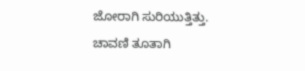ಜೋರಾಗಿ ಸುರಿಯುತ್ತಿತ್ತು. ಚಾವಣಿ ತೂತಾಗಿ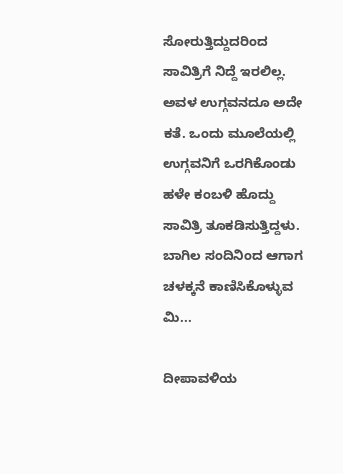ಸೋರುತ್ತಿದ್ದುದರಿಂದ ಸಾವಿತ್ರಿಗೆ ನಿದ್ದೆ ಇರಲಿಲ್ಲ. ಅವಳ ಉಗ್ಗವನದೂ ಅದೇ ಕತೆ. ಒಂದು ಮೂಲೆಯಲ್ಲಿ ಉಗ್ಗವನಿಗೆ ಒರಗಿಕೊಂಡು ಹಳೇ ಕಂಬಳಿ ಹೊದ್ದು ಸಾವಿತ್ರಿ ತೂಕಡಿಸುತ್ತಿದ್ದಳು. ಬಾಗಿಲ ಸಂದಿನಿಂದ ಆಗಾಗ ಚಳಕ್ಕನೆ ಕಾಣಿಸಿಕೊಳ್ಳುವ ಮಿ...

ದೀಪಾವಳಿಯ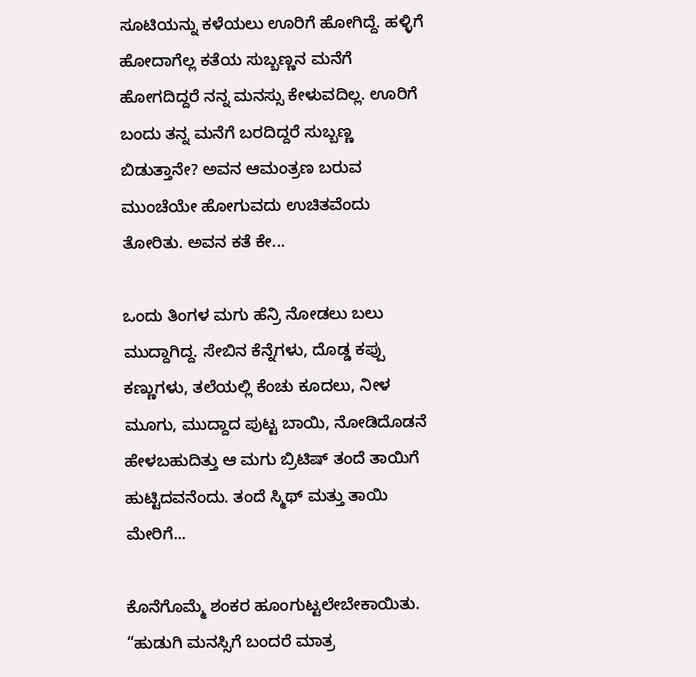ಸೂಟಿಯನ್ನು ಕಳೆಯಲು ಊರಿಗೆ ಹೋಗಿದ್ದೆ. ಹಳ್ಳಿಗೆ ಹೋದಾಗೆಲ್ಲ ಕತೆಯ ಸುಬ್ಬಣ್ಣನ ಮನೆಗೆ ಹೋಗದಿದ್ದರೆ ನನ್ನ ಮನಸ್ಸು ಕೇಳುವದಿಲ್ಲ. ಊರಿಗೆ ಬಂದು ತನ್ನ ಮನೆಗೆ ಬರದಿದ್ದರೆ ಸುಬ್ಬಣ್ಣ ಬಿಡುತ್ತಾನೇ? ಅವನ ಆಮಂತ್ರಣ ಬರುವ ಮುಂಚೆಯೇ ಹೋಗುವದು ಉಚಿತವೆಂದು ತೋರಿತು. ಅವನ ಕತೆ ಕೇ...

ಒಂದು ತಿಂಗಳ ಮಗು ಹೆನ್ರಿ ನೋಡಲು ಬಲು ಮುದ್ದಾಗಿದ್ದ. ಸೇಬಿನ ಕೆನ್ನೆಗಳು, ದೊಡ್ಡ ಕಪ್ಪು ಕಣ್ಣುಗಳು, ತಲೆಯಲ್ಲಿ ಕೆಂಚು ಕೂದಲು, ನೀಳ ಮೂಗು, ಮುದ್ದಾದ ಪುಟ್ಟ ಬಾಯಿ, ನೋಡಿದೊಡನೆ ಹೇಳಬಹುದಿತ್ತು ಆ ಮಗು ಬ್ರಿಟಿಷ್ ತಂದೆ ತಾಯಿಗೆ ಹುಟ್ಟಿದವನೆಂದು. ತಂದೆ ಸ್ಮಿಥ್ ಮತ್ತು ತಾಯಿ ಮೇರಿಗೆ...

ಕೊನೆಗೊಮ್ಮೆ ಶಂಕರ ಹೂಂಗುಟ್ಟಲೇಬೇಕಾಯಿತು. “ಹುಡುಗಿ ಮನಸ್ಸಿಗೆ ಬಂದರೆ ಮಾತ್ರ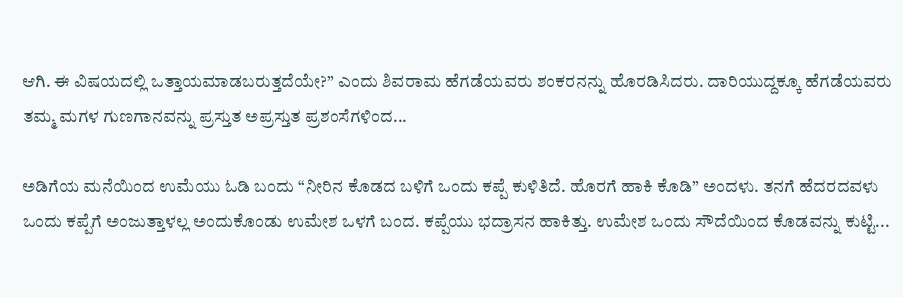ಆಗಿ. ಈ ವಿಷಯದಲ್ಲಿ ಒತ್ತಾಯಮಾಡಬರುತ್ತದೆಯೇ?” ಎಂದು ಶಿವರಾಮ ಹೆಗಡೆಯವರು ಶಂಕರನನ್ನು ಹೊರಡಿಸಿದರು. ದಾರಿಯುದ್ದಕ್ಕೂ ಹೆಗಡೆಯವರು ತಮ್ಮ ಮಗಳ ಗುಣಗಾನವನ್ನು ಪ್ರಸ್ತುತ ಅಪ್ರಸ್ತುತ ಪ್ರಶಂಸೆಗಳಿಂದ...

ಅಡಿಗೆಯ ಮನೆಯಿಂದ ಉಮೆಯು ಓಡಿ ಬಂದು “ನೀರಿನ ಕೊಡದ ಬಳಿಗೆ ಒಂದು ಕಪ್ಪೆ ಕುಳಿತಿದೆ. ಹೊರಗೆ ಹಾಕಿ ಕೊಡಿ” ಅಂದಳು. ತನಗೆ ಹೆದರದವಳು ಒಂದು ಕಪ್ಪೆಗೆ ಅಂಜುತ್ತಾಳಲ್ಲ ಅಂದುಕೊಂಡು ಉಮೇಶ ಒಳಗೆ ಬಂದ. ಕಪ್ಪೆಯು ಭದ್ರಾಸನ ಹಾಕಿತ್ತು. ಉಮೇಶ ಒಂದು ಸೌದೆಯಿಂದ ಕೊಡವನ್ನು ಕುಟ್ಟಿ...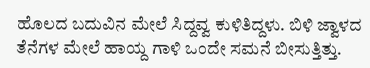ಹೊಲದ ಬದುವಿನ ಮೇಲೆ ಸಿದ್ದವ್ವ ಕುಳಿತಿದ್ದಳು. ಬಿಳಿ ಜ್ವಾಳದ ತೆನೆಗಳ ಮೇಲೆ ಹಾಯ್ದ ಗಾಳಿ ಒಂದೇ ಸಮನೆ ಬೀಸುತ್ತಿತ್ತು.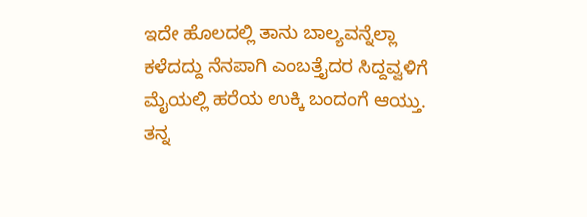ಇದೇ ಹೊಲದಲ್ಲಿ ತಾನು ಬಾಲ್ಯವನ್ನೆಲ್ಲಾ ಕಳೆದದ್ದು ನೆನಪಾಗಿ ಎಂಬತ್ತೈದರ ಸಿದ್ದವ್ವಳಿಗೆ ಮೈಯಲ್ಲಿ ಹರೆಯ ಉಕ್ಕಿ ಬಂದಂಗೆ ಆಯ್ತು. ತನ್ನ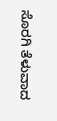ಸೊರಗಿ ತೆಳುವಾದ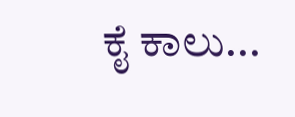ಕೈ ಕಾಲು...